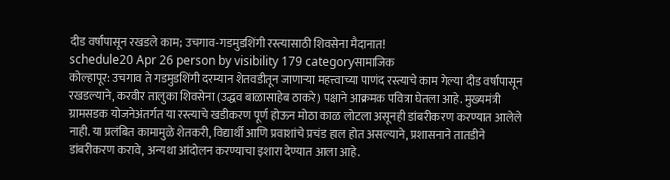दीड वर्षांपासून रखडले काम; उचगाव-गडमुडशिंगी रस्त्यासाठी शिवसेना मैदानात!
schedule20 Apr 26 person by visibility 179 categoryसामाजिक
कोल्हापूर: उचगाव ते गडमुडशिंगी दरम्यान शेतवडीतून जाणाऱ्या महत्त्वाच्या पाणंद रस्त्याचे काम गेल्या दीड वर्षांपासून रखडल्याने, करवीर तालुका शिवसेना (उद्धव बाळासाहेब ठाकरे) पक्षाने आक्रमक पवित्रा घेतला आहे. मुख्यमंत्री ग्रामसडक योजनेअंतर्गत या रस्त्याचे खडीकरण पूर्ण होऊन मोठा काळ लोटला असूनही डांबरीकरण करण्यात आलेले नाही. या प्रलंबित कामामुळे शेतकरी, विद्यार्थी आणि प्रवाशांचे प्रचंड हाल होत असल्याने, प्रशासनाने तातडीने डांबरीकरण करावे, अन्यथा आंदोलन करण्याचा इशारा देण्यात आला आहे.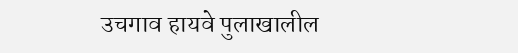उचगाव हायवे पुलाखालील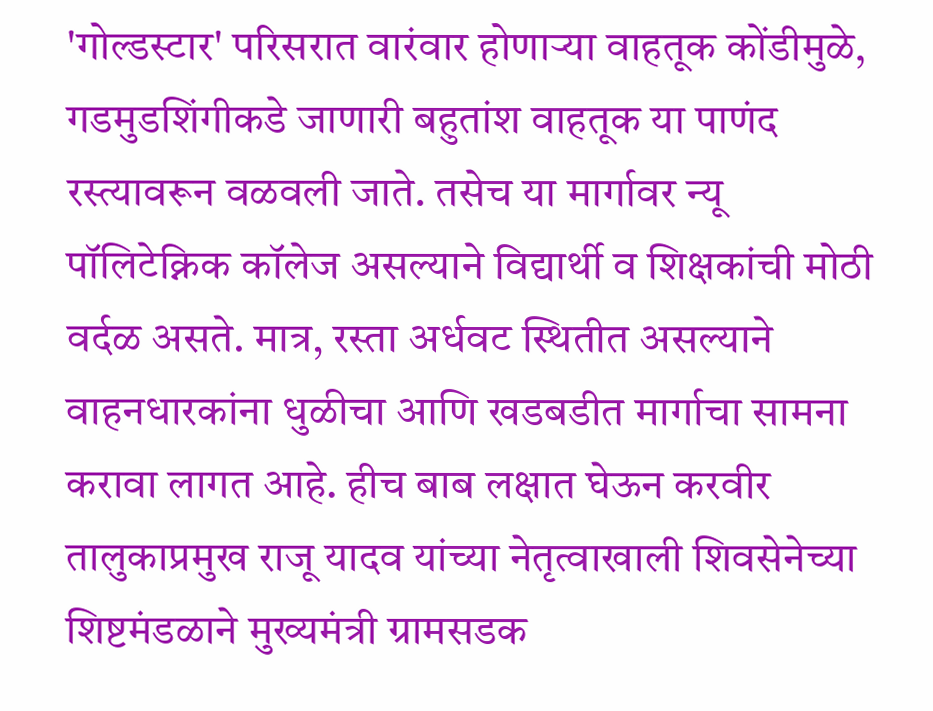'गोल्डस्टार' परिसरात वारंवार होणाऱ्या वाहतूक कोंडीमुळे, गडमुडशिंगीकडे जाणारी बहुतांश वाहतूक या पाणंद रस्त्यावरून वळवली जाते. तसेच या मार्गावर न्यू पॉलिटेक्निक कॉलेज असल्याने विद्यार्थी व शिक्षकांची मोठी वर्दळ असते. मात्र, रस्ता अर्धवट स्थितीत असल्याने वाहनधारकांना धुळीचा आणि खडबडीत मार्गाचा सामना करावा लागत आहे. हीच बाब लक्षात घेऊन करवीर तालुकाप्रमुख राजू यादव यांच्या नेतृत्वाखाली शिवसेनेच्या शिष्टमंडळाने मुख्यमंत्री ग्रामसडक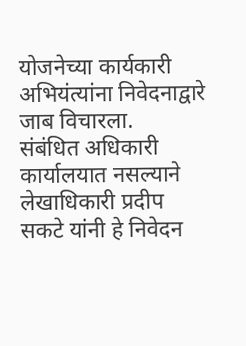योजनेच्या कार्यकारी अभियंत्यांना निवेदनाद्वारे जाब विचारला.
संबंधित अधिकारी कार्यालयात नसल्याने लेखाधिकारी प्रदीप सकटे यांनी हे निवेदन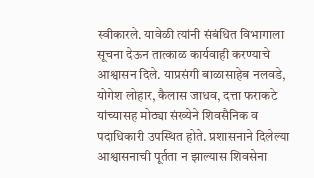स्वीकारले. यावेळी त्यांनी संबंधित विभागाला सूचना देऊन तात्काळ कार्यवाही करण्याचे आश्वासन दिले. याप्रसंगी बाळासाहेब नलवडे, योगेश लोहार, कैलास जाधव, दत्ता फराकटे यांच्यासह मोठ्या संख्येने शिवसैनिक व पदाधिकारी उपस्थित होते. प्रशासनाने दिलेल्या आश्वासनाची पूर्तता न झाल्यास शिवसेना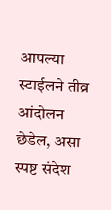आपल्या स्टाईलने तीव्र आंदोलन छेडेल, असा स्पष्ट संदेश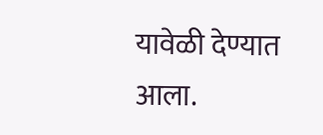यावेळी देण्यात आला.